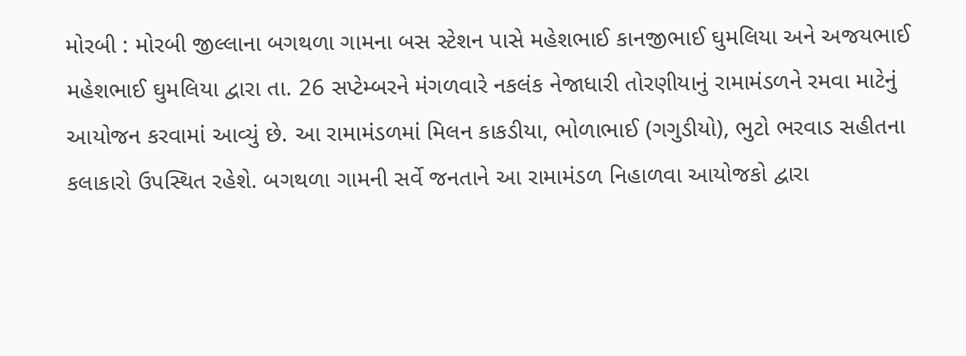મોરબી : મોરબી જીલ્લાના બગથળા ગામના બસ સ્ટેશન પાસે મહેશભાઈ કાનજીભાઈ ઘુમલિયા અને અજયભાઈ મહેશભાઈ ઘુમલિયા દ્વારા તા. 26 સપ્ટેમ્બરને મંગળવારે નકલંક નેજાધારી તોરણીયાનું રામામંડળને રમવા માટેનું આયોજન કરવામાં આવ્યું છે. આ રામામંડળમાં મિલન કાકડીયા, ભોળાભાઈ (ગગુડીયો), ભુટો ભરવાડ સહીતના કલાકારો ઉપસ્થિત રહેશે. બગથળા ગામની સર્વે જનતાને આ રામામંડળ નિહાળવા આયોજકો દ્વારા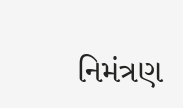નિમંત્રણ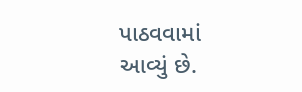પાઠવવામાં આવ્યું છે.